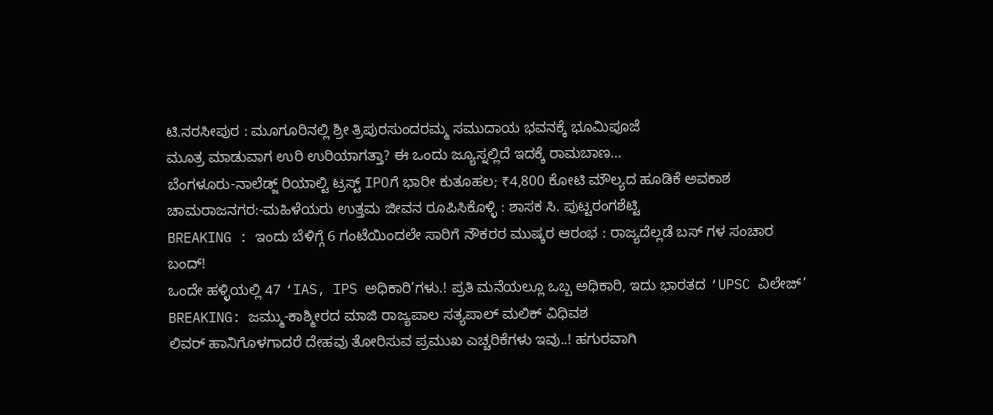ಟಿ.ನರಸೀಪುರ : ಮೂಗೂರಿನಲ್ಲಿ ಶ್ರೀ ತ್ರಿಪುರಸುಂದರಮ್ಮ ಸಮುದಾಯ ಭವನಕ್ಕೆ ಭೂಮಿಪೂಜೆ
ಮೂತ್ರ ಮಾಡುವಾಗ ಉರಿ ಉರಿಯಾಗತ್ತಾ? ಈ ಒಂದು ಜ್ಯೂಸ್ನಲ್ಲಿದೆ ಇದಕ್ಕೆ ರಾಮಬಾಣ…
ಬೆಂಗಳೂರು-ನಾಲೆಡ್ಜ್ ರಿಯಾಲ್ಟಿ ಟ್ರಸ್ಟ್ IPOಗೆ ಭಾರೀ ಕುತೂಹಲ; ₹4,800 ಕೋಟಿ ಮೌಲ್ಯದ ಹೂಡಿಕೆ ಅವಕಾಶ
ಚಾಮರಾಜನಗರ:-ಮಹಿಳೆಯರು ಉತ್ತಮ ಜೀವನ ರೂಪಿಸಿಕೊಳ್ಳಿ : ಶಾಸಕ ಸಿ. ಪುಟ್ಟರಂಗಶೆಟ್ಟಿ
BREAKING : ಇಂದು ಬೆಳಿಗ್ಗೆ 6 ಗಂಟೆಯಿಂದಲೇ ಸಾರಿಗೆ ನೌಕರರ ಮುಷ್ಕರ ಆರಂಭ : ರಾಜ್ಯದೆಲ್ಲಡೆ ಬಸ್ ಗಳ ಸಂಚಾರ ಬಂದ್!
ಒಂದೇ ಹಳ್ಳಿಯಲ್ಲಿ 47 ‘IAS, IPS ಅಧಿಕಾರಿ’ಗಳು.! ಪ್ರತಿ ಮನೆಯಲ್ಲೂ ಒಬ್ಬ ಅಧಿಕಾರಿ, ಇದು ಭಾರತದ ‘UPSC ವಿಲೇಜ್’
BREAKING: ಜಮ್ಮು-ಕಾಶ್ಮೀರದ ಮಾಜಿ ರಾಜ್ಯಪಾಲ ಸತ್ಯಪಾಲ್ ಮಲಿಕ್ ವಿಧಿವಶ
ಲಿವರ್ ಹಾನಿಗೊಳಗಾದರೆ ದೇಹವು ತೋರಿಸುವ ಪ್ರಮುಖ ಎಚ್ಚರಿಕೆಗಳು ಇವು..! ಹಗುರವಾಗಿ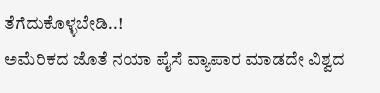ತೆಗೆದುಕೊಳ್ಳಬೇಡಿ..!
ಅಮೆರಿಕದ ಜೊತೆ ನಯಾ ಪೈಸೆ ವ್ಯಾಪಾರ ಮಾಡದೇ ವಿಶ್ವದ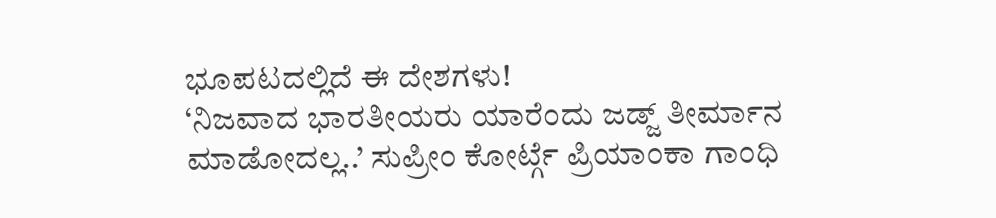ಭೂಪಟದಲ್ಲಿದೆ ಈ ದೇಶಗಳು!
‘ನಿಜವಾದ ಭಾರತೀಯರು ಯಾರೆಂದು ಜಡ್ಜ್ ತೀರ್ಮಾನ ಮಾಡೋದಲ್ಲ..’ ಸುಪ್ರೀಂ ಕೋರ್ಟ್ಗೆ ಪ್ರಿಯಾಂಕಾ ಗಾಂಧಿ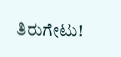ತಿರುಗೇಟು!